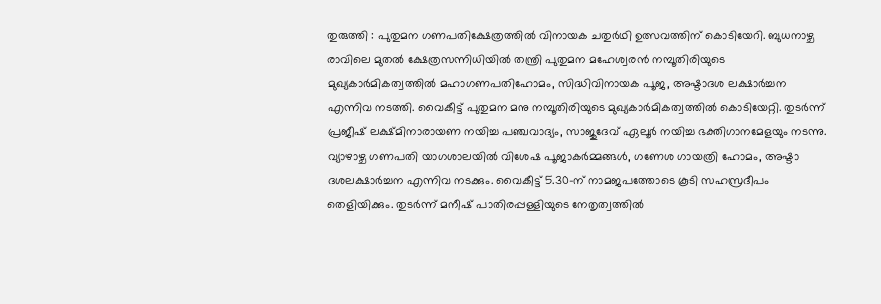തുരുത്തി : പുതുമന ഗണപതിക്ഷേത്രത്തിൽ വിനായക ചതുർഥി ഉത്സവത്തിന് കൊടിയേറി. ബുധനാഴ്ച രാവിലെ മുതൽ ക്ഷേത്രസന്നിധിയിൽ തന്ത്രി പുതുമന മഹേശ്വരൻ നമ്പൂതിരിയുടെ മുഖ്യകാർമികത്വത്തിൽ മഹാഗണപതിഹോമം, സിദ്ധിവിനായക പൂജ, അഷ്ടാദശ ലക്ഷാർച്ചന എന്നിവ നടത്തി. വൈകീട്ട് പുതുമന മനു നമ്പൂതിരിയുടെ മുഖ്യകാർമികത്വത്തിൽ കൊടിയേറ്റി. തുടർന്ന് പ്രജീഷ് ലക്ഷ്മിനാരായണ നയിച്ച പഞ്ചവാദ്യം, സാജുദേവ് ഏലൂർ നയിച്ച ഭക്തിഗാനമേളയും നടന്നു.
വ്യാഴാഴ്ച ഗണപതി യാഗശാലയിൽ വിശേഷ പൂജാകർമ്മങ്ങൾ, ഗണേശ ഗായത്രി ഹോമം, അഷ്ടാ ദശലക്ഷാർച്ചന എന്നിവ നടക്കും. വൈകീട്ട് 5.30-ന് നാമജപത്തോടെ കൂടി സഹസ്രദീപം തെളിയിക്കും. തുടർന്ന് മനീഷ് പാതിരപ്പള്ളിയുടെ നേതൃത്വത്തിൽ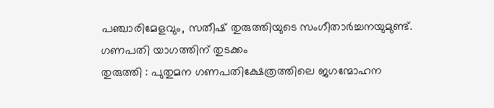പഞ്ചാരിമേളവും, സതീഷ് തുരുത്തിയുടെ സംഗീതാർച്ചനയുമുണ്ട്.
ഗണപതി യാഗത്തിന് തുടക്കം
തുരുത്തി : പുതുമന ഗണപതിക്ഷേത്രത്തിലെ ജഗന്മോഹന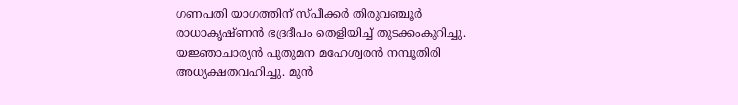ഗണപതി യാഗത്തിന് സ്പീക്കർ തിരുവഞ്ചൂർ രാധാകൃഷ്ണൻ ഭദ്രദീപം തെളിയിച്ച് തുടക്കംകുറിച്ചു. യജ്ഞാചാര്യൻ പുതുമന മഹേശ്വരൻ നമ്പൂതിരി അധ്യക്ഷതവഹിച്ചു. മുൻ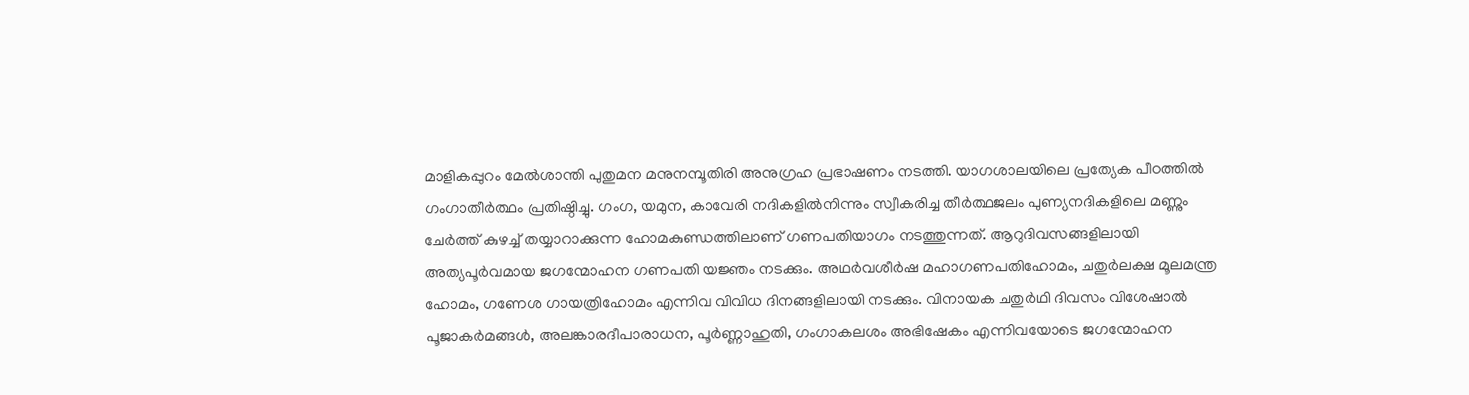മാളികപ്പുറം മേൽശാന്തി പുതുമന മനുനമ്പൂതിരി അനുഗ്രഹ പ്രഭാഷണം നടത്തി. യാഗശാലയിലെ പ്രത്യേക പീഠത്തിൽ ഗംഗാതീർത്ഥം പ്രതിഷ്ഠിച്ചു. ഗംഗ, യമുന, കാവേരി നദികളിൽനിന്നും സ്വീകരിച്ച തീർത്ഥജലം പുണ്യനദികളിലെ മണ്ണും ചേർത്ത് കുഴച്ച് തയ്യാറാക്കുന്ന ഹോമകുണ്ഡത്തിലാണ് ഗണപതിയാഗം നടത്തുന്നത്. ആറുദിവസങ്ങളിലായി അത്യപൂർവമായ ജഗന്മോഹന ഗണപതി യജ്ഞം നടക്കും. അഥർവശീർഷ മഹാഗണപതിഹോമം, ചതുർലക്ഷ മൂലമന്ത്ര ഹോമം, ഗണേശ ഗായത്രിഹോമം എന്നിവ വിവിധ ദിനങ്ങളിലായി നടക്കും. വിനായക ചതുർഥി ദിവസം വിശേഷാൽ പൂജാകർമങ്ങൾ, അലങ്കാരദീപാരാധന, പൂർണ്ണാഹുതി, ഗംഗാകലശം അഭിഷേകം എന്നിവയോടെ ജഗന്മോഹന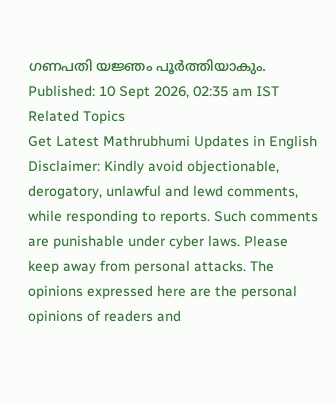ഗണപതി യജ്ഞം പൂർത്തിയാകും.
Published: 10 Sept 2026, 02:35 am IST
Related Topics
Get Latest Mathrubhumi Updates in English
Disclaimer: Kindly avoid objectionable, derogatory, unlawful and lewd comments, while responding to reports. Such comments are punishable under cyber laws. Please keep away from personal attacks. The opinions expressed here are the personal opinions of readers and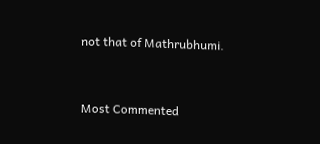not that of Mathrubhumi.



Most Commented